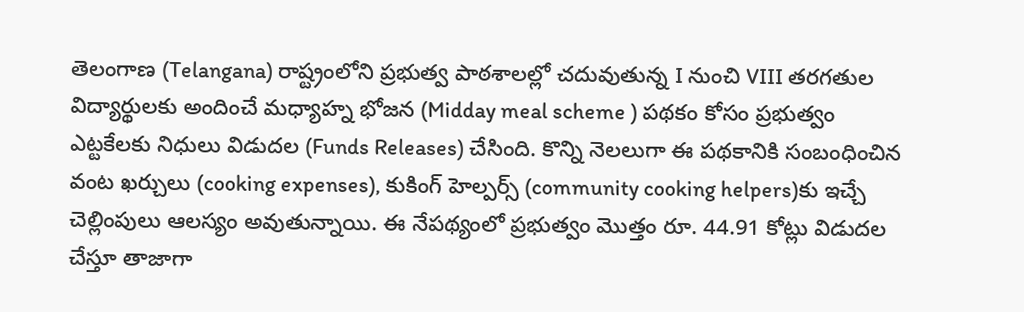తెలంగాణ (Telangana) రాష్ట్రంలోని ప్రభుత్వ పాఠశాలల్లో చదువుతున్న I నుంచి VIII తరగతుల విద్యార్థులకు అందించే మధ్యాహ్న భోజన (Midday meal scheme ) పథకం కోసం ప్రభుత్వం ఎట్టకేలకు నిధులు విడుదల (Funds Releases) చేసింది. కొన్ని నెలలుగా ఈ పథకానికి సంబంధించిన వంట ఖర్చులు (cooking expenses), కుకింగ్ హెల్పర్స్ (community cooking helpers)కు ఇచ్చే చెల్లింపులు ఆలస్యం అవుతున్నాయి. ఈ నేపథ్యంలో ప్రభుత్వం మొత్తం రూ. 44.91 కోట్లు విడుదల చేస్తూ తాజాగా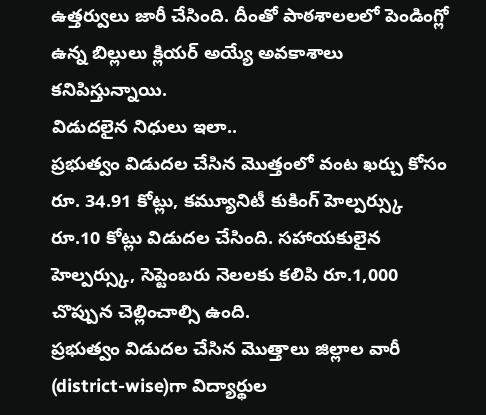ఉత్తర్వులు జారీ చేసింది. దీంతో పాఠశాలలలో పెండింగ్లో ఉన్న బిల్లులు క్లియర్ అయ్యే అవకాశాలు కనిపిస్తున్నాయి.
విడుదలైన నిధులు ఇలా..
ప్రభుత్వం విడుదల చేసిన మొత్తంలో వంట ఖర్చు కోసం రూ. 34.91 కోట్లు, కమ్యూనిటీ కుకింగ్ హెల్పర్స్కు రూ.10 కోట్లు విడుదల చేసింది. సహాయకులైన హెల్పర్స్కు, సెప్టెంబరు నెలలకు కలిపి రూ.1,000 చొప్పున చెల్లించాల్సి ఉంది.
ప్రభుత్వం విడుదల చేసిన మొత్తాలు జిల్లాల వారీ (district-wise)గా విద్యార్థుల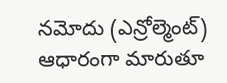నమోదు (ఎన్రోల్మెంట్) ఆధారంగా మారుతూ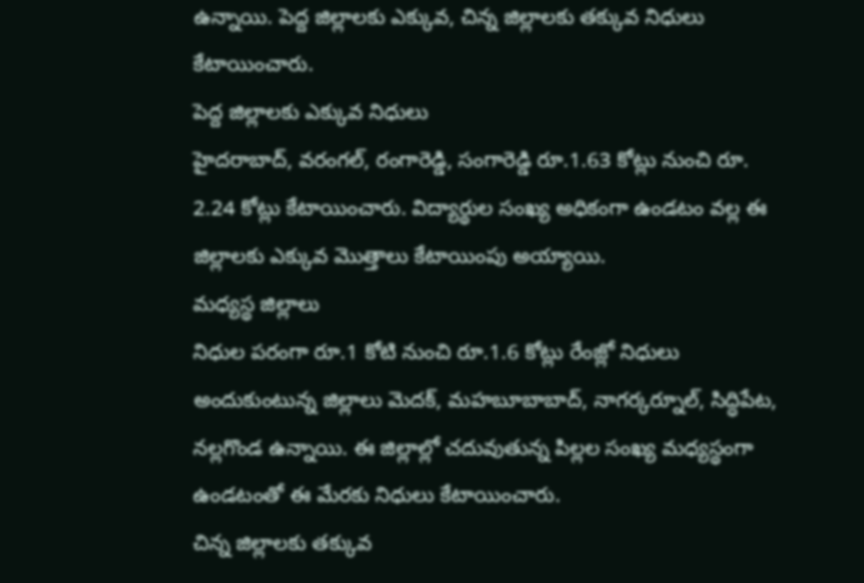ఉన్నాయి. పెద్ద జిల్లాలకు ఎక్కువ, చిన్న జిల్లాలకు తక్కువ నిధులు కేటాయించారు.
పెద్ద జిల్లాలకు ఎక్కువ నిధులు
హైదరాబాద్, వరంగల్, రంగారెడ్డి, సంగారెడ్డి రూ.1.63 కోట్లు నుంచి రూ. 2.24 కోట్లు కేటాయించారు. విద్యార్థుల సంఖ్య అధికంగా ఉండటం వల్ల ఈ జిల్లాలకు ఎక్కువ మొత్తాలు కేటాయింపు అయ్యాయి.
మధ్యస్థ జిల్లాలు
నిధుల పరంగా రూ.1 కోటి నుంచి రూ.1.6 కోట్లు రేంజ్లో నిధులు అందుకుంటున్న జిల్లాలు మెదక్, మహబూబాబాద్, నాగర్కర్నూల్, సిద్ధిపేట, నల్లగొండ ఉన్నాయి. ఈ జిల్లాల్లో చదువుతున్న పిల్లల సంఖ్య మధ్యస్థంగా ఉండటంతో ఈ మేరకు నిధులు కేటాయించారు.
చిన్న జిల్లాలకు తక్కువ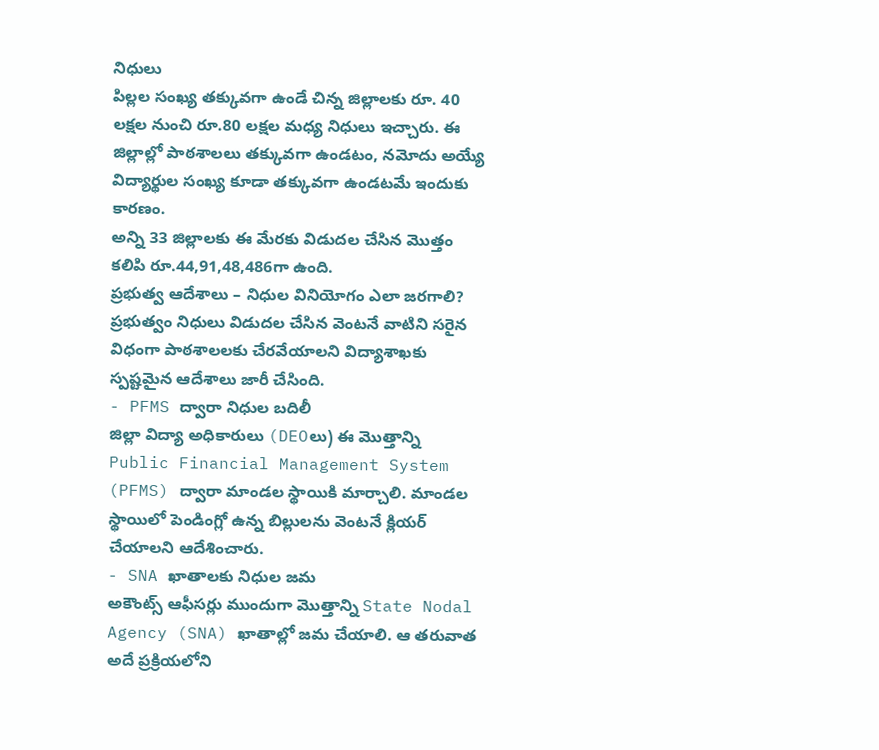నిధులు
పిల్లల సంఖ్య తక్కువగా ఉండే చిన్న జిల్లాలకు రూ. 40 లక్షల నుంచి రూ.80 లక్షల మధ్య నిధులు ఇచ్చారు. ఈ జిల్లాల్లో పాఠశాలలు తక్కువగా ఉండటం, నమోదు అయ్యే విద్యార్థుల సంఖ్య కూడా తక్కువగా ఉండటమే ఇందుకు కారణం.
అన్ని 33 జిల్లాలకు ఈ మేరకు విడుదల చేసిన మొత్తం కలిపి రూ.44,91,48,486గా ఉంది.
ప్రభుత్వ ఆదేశాలు – నిధుల వినియోగం ఎలా జరగాలి?
ప్రభుత్వం నిధులు విడుదల చేసిన వెంటనే వాటిని సరైన విధంగా పాఠశాలలకు చేరవేయాలని విద్యాశాఖకు స్పష్టమైన ఆదేశాలు జారీ చేసింది.
- PFMS ద్వారా నిధుల బదిలీ
జిల్లా విద్యా అధికారులు (DEOలు) ఈ మొత్తాన్ని Public Financial Management System (PFMS) ద్వారా మాండల స్థాయికి మార్చాలి. మాండల స్థాయిలో పెండింగ్లో ఉన్న బిల్లులను వెంటనే క్లియర్ చేయాలని ఆదేశించారు.
- SNA ఖాతాలకు నిధుల జమ
అకౌంట్స్ ఆఫీసర్లు ముందుగా మొత్తాన్ని State Nodal Agency (SNA) ఖాతాల్లో జమ చేయాలి. ఆ తరువాత అదే ప్రక్రియలోని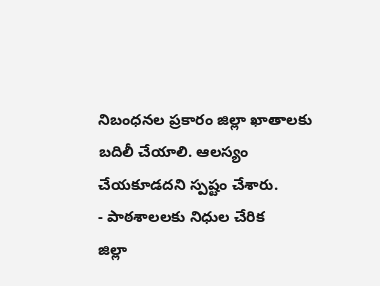నిబంధనల ప్రకారం జిల్లా ఖాతాలకు బదిలీ చేయాలి. ఆలస్యం చేయకూడదని స్పష్టం చేశారు.
- పాఠశాలలకు నిధుల చేరిక
జిల్లా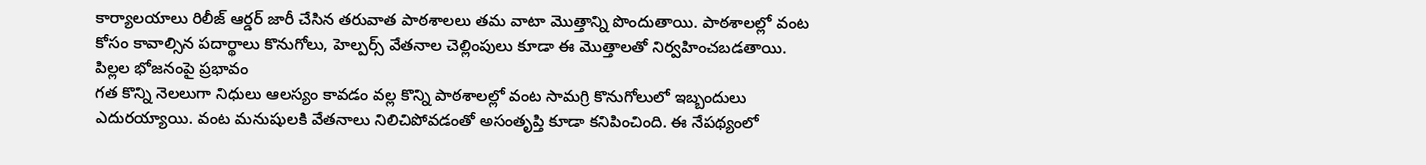కార్యాలయాలు రిలీజ్ ఆర్డర్ జారీ చేసిన తరువాత పాఠశాలలు తమ వాటా మొత్తాన్ని పొందుతాయి. పాఠశాలల్లో వంట కోసం కావాల్సిన పదార్థాలు కొనుగోలు, హెల్పర్స్ వేతనాల చెల్లింపులు కూడా ఈ మొత్తాలతో నిర్వహించబడతాయి.
పిల్లల భోజనంపై ప్రభావం
గత కొన్ని నెలలుగా నిధులు ఆలస్యం కావడం వల్ల కొన్ని పాఠశాలల్లో వంట సామగ్రి కొనుగోలులో ఇబ్బందులు ఎదురయ్యాయి. వంట మనుషులకి వేతనాలు నిలిచిపోవడంతో అసంతృప్తి కూడా కనిపించింది. ఈ నేపథ్యంలో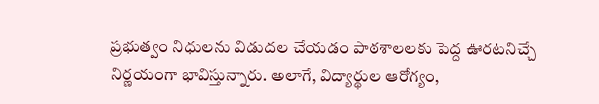ప్రభుత్వం నిధులను విడుదల చేయడం పాఠశాలలకు పెద్ద ఊరటనిచ్చే నిర్ణయంగా భావిస్తున్నారు. అలాగే, విద్యార్థుల ఆరోగ్యం,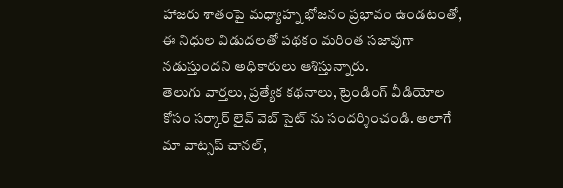హాజరు శాతంపై మధ్యాహ్న భోజనం ప్రభావం ఉండటంతో, ఈ నిధుల విడుదలతో పథకం మరింత సజావుగా నడుస్తుందని అధికారులు ఆశిస్తున్నారు.
తెలుగు వార్తలు, ప్రత్యేక కథనాలు, ట్రెండింగ్ వీడియోల కోసం సర్కార్ లైవ్ వెబ్ సైట్ ను సందర్శించండి. అలాగే మా వాట్సప్ చానల్,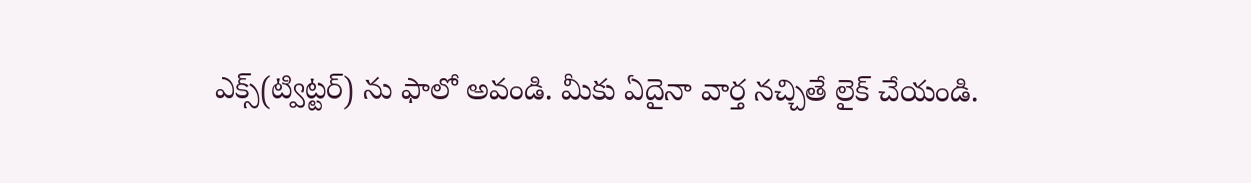ఎక్స్(ట్విట్టర్) ను ఫాలో అవండి. మీకు ఏదైనా వార్త నచ్చితే లైక్ చేయండి.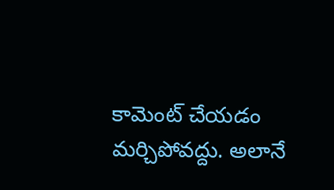కామెంట్ చేయడం మర్చిపోవద్దు. అలానే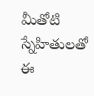మీతోటి స్నేహితులతో ఈ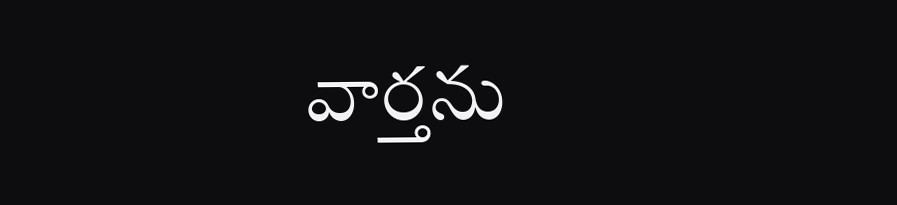వార్తను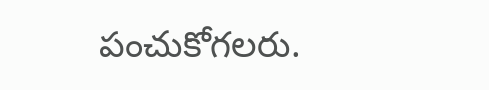పంచుకోగలరు.